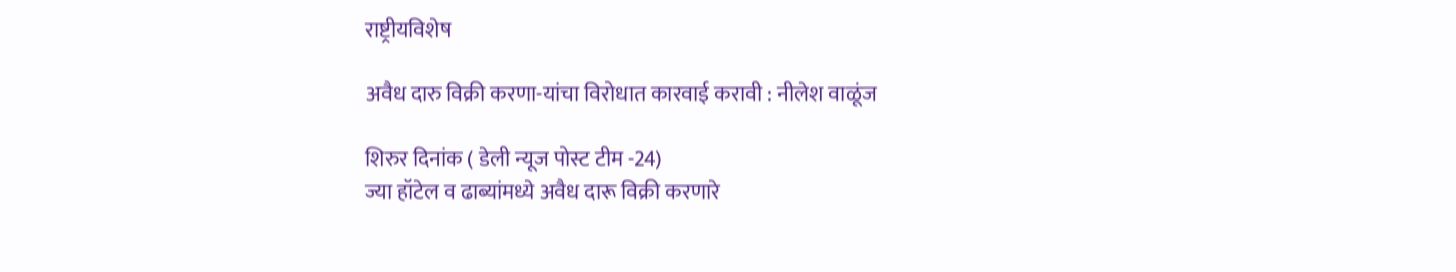राष्ट्रीयविशेष

अवैध दारु विक्री करणा-यांचा विरोधात कारवाई करावी : नीलेश वाळूंज

शिरुर दिनांक ( डेली न्यूज पोस्ट टीम -24)
ज्या हॉटेल व ढाब्यांमध्ये अवैध दारू विक्री करणारे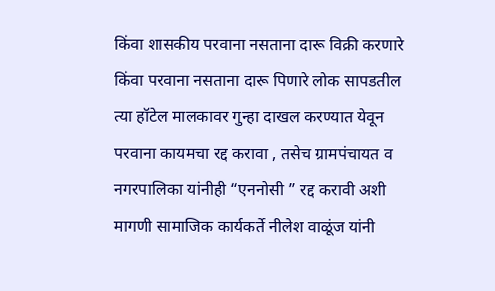किंवा शासकीय परवाना नसताना दारू विक्री करणारे किंवा परवाना नसताना दारू पिणारे लोक सापडतील त्या हॉटेल मालकावर गुन्हा दाखल करण्यात येवून परवाना कायमचा रद्द करावा , तसेच ग्रामपंचायत व नगरपालिका यांनीही “एननोसी ” रद्द करावी अशी मागणी सामाजिक कार्यकर्ते नीलेश वाळूंज यांनी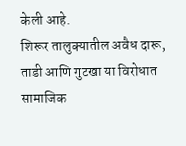केली आहे.
शिरूर तालुक्यातील अवैध दारू, ताडी आणि गुटखा या विरोधात सामाजिक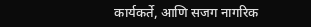कार्यकर्ते, आणि सजग नागरिक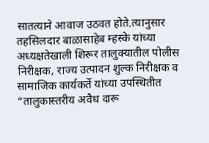सातत्याने आवाज उठवत होते.त्यानुसार तहसिलदार बाळासाहेब म्हस्के यांच्या अध्यक्षतेखाली शिरूर तालुक्यातील पोलीस निरीक्षक, राज्य उत्पादन शुल्क निरीक्षक व सामाजिक कार्यकर्ते यांच्या उपस्थितीत “तालुकास्तरीय अवैध दारू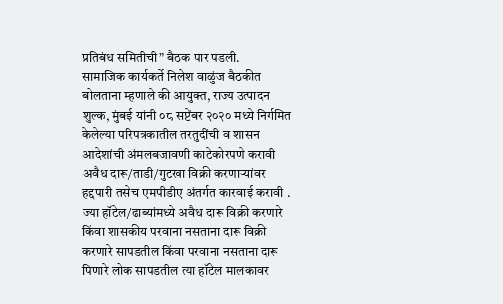प्रतिबंध समितीची” बैठक पार पडली.
सामाजिक कार्यकर्ते निलेश वाळुंज बैठकीत बोलताना म्हणाले की आयुक्त, राज्य उत्पादन शुल्क, मुंबई यांनी ०८ सप्टेंबर २०२० मध्ये निर्गमित केलेल्या परिपत्रकातील तरतुदींची व शासन आदेशांची अंमलबजावणी काटेकोरपणे करावी अवैध दारू/ताडी/गुटखा विक्री करणाऱ्यांवर हद्दपारी तसेच एमपीडीए अंतर्गत कारवाई करावी . ज्या हॉटेल/ढाब्यांमध्ये अवैध दारू विक्री करणारे किंवा शासकीय परवाना नसताना दारू विक्री करणारे सापडतील किंवा परवाना नसताना दारू पिणारे लोक सापडतील त्या हॉटेल मालकावर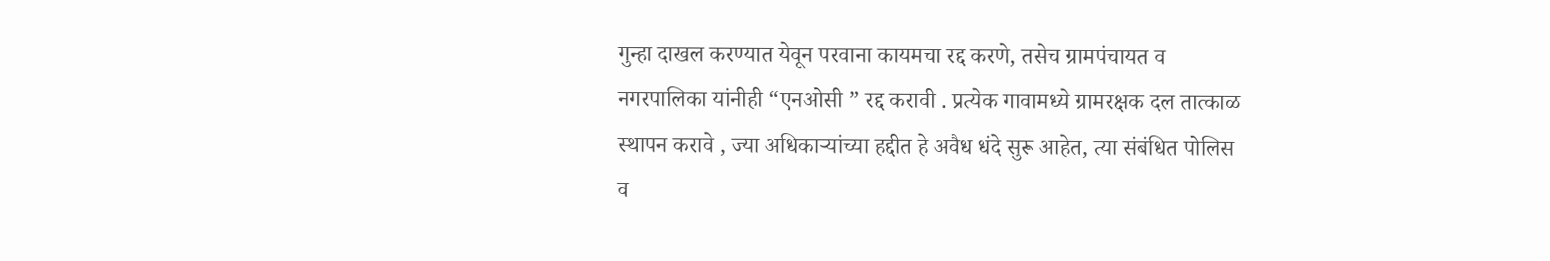गुन्हा दाखल करण्यात येवून परवाना कायमचा रद्द करणे, तसेच ग्रामपंचायत व नगरपालिका यांनीही “एनओसी ” रद्द करावी . प्रत्येक गावामध्ये ग्रामरक्षक दल तात्काळ स्थापन करावे , ज्या अधिकाऱ्यांच्या हद्दीत हे अवैध धंदे सुरू आहेत, त्या संबंधित पोलिस व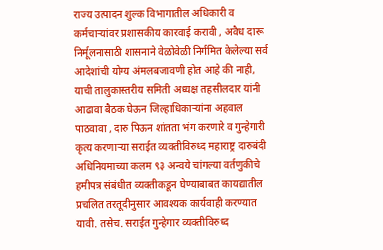राज्य उत्पादन शुल्क विभागातील अधिकारी व कर्मचाऱ्यांवर प्रशासकीय कारवाई करावी , अवैध दारू निर्मूलनासाठी शासनाने वेळोवेळी निर्गमित केलेल्या सर्व आदेशांची योग्य अंमलबजावणी होत आहे की नाही, याची तालुकास्तरीय समिती अध्यक्ष तहसीलदार यांनी आढावा बैठक घेऊन जिल्हाधिकाऱ्यांना अहवाल पाठवावा , दारु पिऊन शांतता भंग करणारे व गुन्हेगारी कृत्य करणाऱ्या सराईत व्यक्तीविरुध्द महाराष्ट्र दारुबंदी अधिनियमाच्या कलम ९३ अन्वये चांगल्या वर्तणुकीचे हमीपत्र संबंधीत व्यक्तीकडून घेण्याबाबत कायद्यातील प्रचलित तरतूदीनुसार आवश्यक कार्यवाही करण्यात यावी. तसेच. सराईत गुन्हेगार व्यक्तीविरुध्द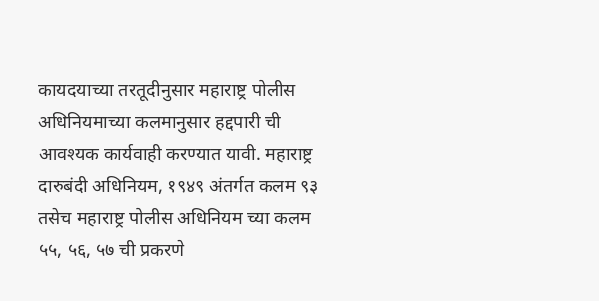कायदयाच्या तरतूदीनुसार महाराष्ट्र पोलीस अधिनियमाच्या कलमानुसार हद्दपारी ची आवश्यक कार्यवाही करण्यात यावी. महाराष्ट्र दारुबंदी अधिनियम, १९४९ अंतर्गत कलम ९३ तसेच महाराष्ट्र पोलीस अधिनियम च्या कलम ५५, ५६, ५७ ची प्रकरणे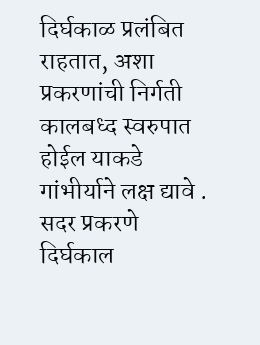दिर्घकाळ प्रलंबित राहतात, अशा प्रकरणांची निर्गती कालबध्द स्वरुपात होईल याकडे गांभीर्याने लक्ष द्यावे . सदर प्रकरणे दिर्घकाल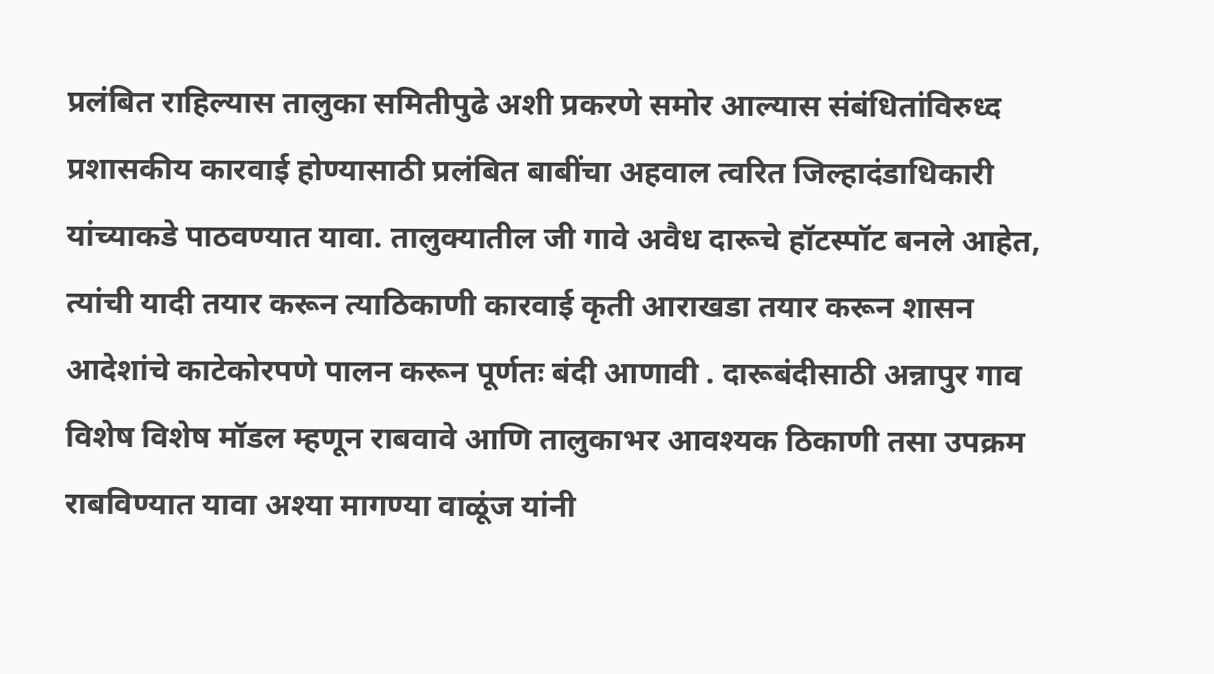प्रलंबित राहिल्यास तालुका समितीपुढे अशी प्रकरणे समोर आल्यास संबंधितांविरुध्द प्रशासकीय कारवाई होण्यासाठी प्रलंबित बाबींचा अहवाल त्वरित जिल्हादंडाधिकारी यांच्याकडे पाठवण्यात यावा. तालुक्यातील जी गावे अवैध दारूचे हॉटस्पॉट बनले आहेत, त्यांची यादी तयार करून त्याठिकाणी कारवाई कृती आराखडा तयार करून शासन आदेशांचे काटेकोरपणे पालन करून पूर्णतः बंदी आणावी . दारूबंदीसाठी अन्नापुर गाव विशेष विशेष मॉडल म्हणून राबवावे आणि तालुकाभर आवश्यक ठिकाणी तसा उपक्रम राबविण्यात यावा अश्या मागण्या वाळूंज यांनी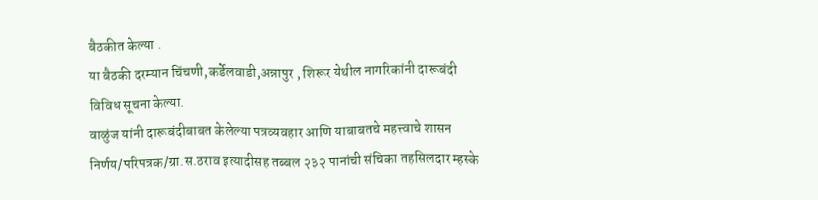बैठकीत केल्या .
या बैठकी दरम्यान चिंचणी,कर्डेलवाडी,अन्नापुर , शिरूर येथील नागरिकांनी दारूबंदी विविध सूचना केल्या.
वाळुंज यांनी दारूबंदीबाबत केलेल्या पत्रव्यवहार आणि याबाबतचे महत्त्वाचे शासन निर्णय/परिपत्रक/ग्रा.स.ठराव इत्यादीसह तब्बल २३२ पानांची संचिका तहसिलदार म्हस्के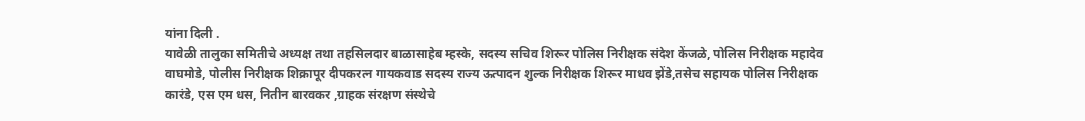यांना दिली .
यावेळी तालुका समितीचे अध्यक्ष तथा तहसिलदार बाळासाहेब म्हस्के, सदस्य सचिव शिरूर पोलिस निरीक्षक संदेश केंजळे, पोलिस निरीक्षक महादेव वाघमोडे, पोलीस निरीक्षक शिक्रापूर दीपकरत्न गायकवाड सदस्य राज्य ऊत्पादन शुल्क निरीक्षक शिरूर माधव झेंडे,तसेच सहायक पोलिस निरीक्षक कारंडे, एस एम धस, नितीन बारवकर ,ग्राहक संरक्षण संस्थेचे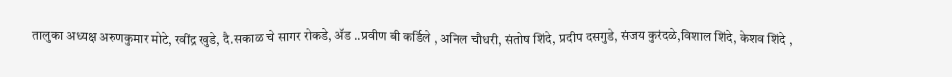तालुका अध्यक्ष अरुणकुमार मोटे, रवींद्र खुडे, दै.सकाळ चे सागर रोकडे, ॲड ..प्रवीण बी कर्डिले , अनिल चौधरी, संतोष शिंदे, प्रदीप दसगुडे, संजय कुरंदळे,विशाल शिंदे, केशव शिंदे ,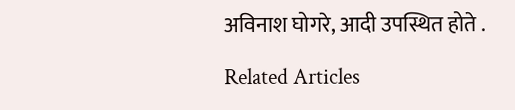अविनाश घोगरे, आदी उपस्थित होते .

Related Articles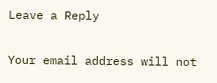Leave a Reply

Your email address will not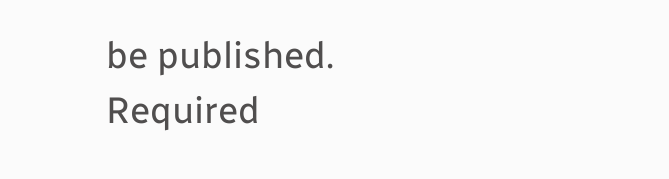be published. Required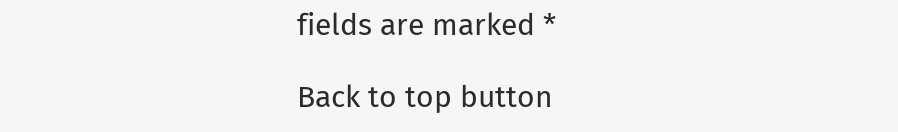fields are marked *

Back to top button